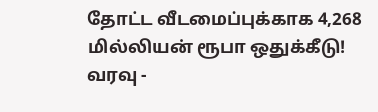தோட்ட வீடமைப்புக்காக 4,268 மில்லியன் ரூபா ஒதுக்கீடு!
வரவு -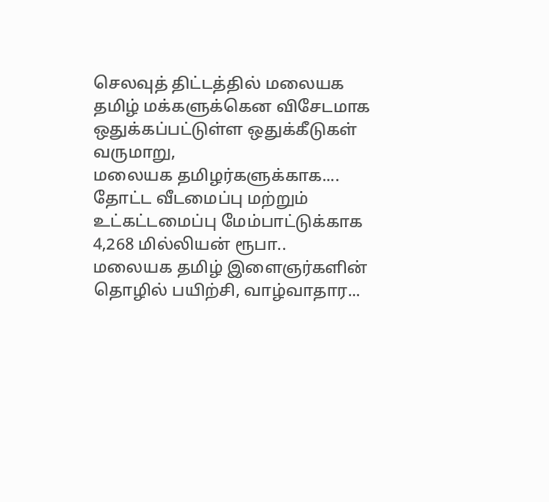செலவுத் திட்டத்தில் மலையக தமிழ் மக்களுக்கென விசேடமாக ஒதுக்கப்பட்டுள்ள ஒதுக்கீடுகள் வருமாறு,
மலையக தமிழர்களுக்காக....
தோட்ட வீடமைப்பு மற்றும் உட்கட்டமைப்பு மேம்பாட்டுக்காக 4,268 மில்லியன் ரூபா..
மலையக தமிழ் இளைஞர்களின் தொழில் பயிற்சி, வாழ்வாதார...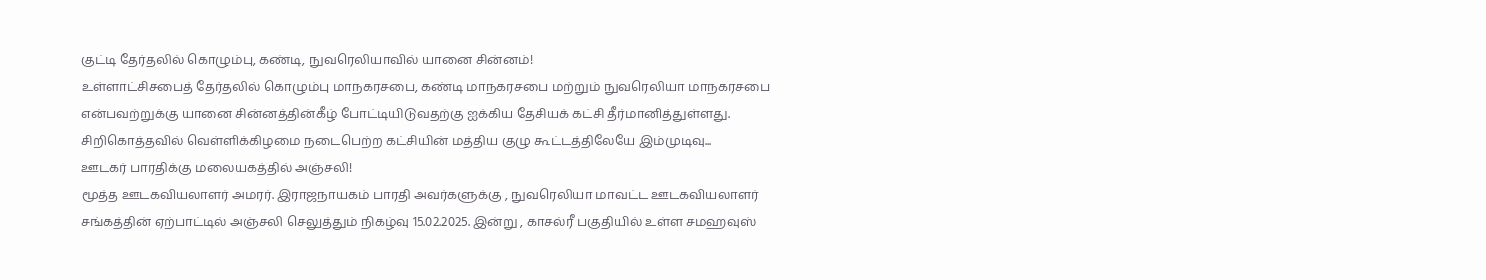குட்டி தேர்தலில் கொழும்பு, கண்டி, நுவரெலியாவில் யானை சின்னம்!
உள்ளாட்சிசபைத் தேர்தலில் கொழும்பு மாநகரசபை, கண்டி மாநகரசபை மற்றும் நுவரெலியா மாநகரசபை என்பவற்றுக்கு யானை சின்னத்தின்கீழ் போட்டியிடுவதற்கு ஐக்கிய தேசியக் கட்சி தீர்மானித்துள்ளது.
சிறிகொத்தவில் வெள்ளிக்கிழமை நடைபெற்ற கட்சியின் மத்திய குழு கூட்டத்திலேயே இம்முடிவு...
ஊடகர் பாரதிக்கு மலையகத்தில் அஞ்சலி!
மூத்த ஊடகவியலாளர் அமரர். இராஜநாயகம் பாரதி அவர்களுக்கு , நுவரெலியா மாவட்ட ஊடகவியலாளர் சங்கத்தின் ஏற்பாட்டில் அஞ்சலி செலுத்தும் நிகழ்வு 15.02.2025. இன்று , காசல்ரீ பகுதியில் உள்ள சமஹவுஸ்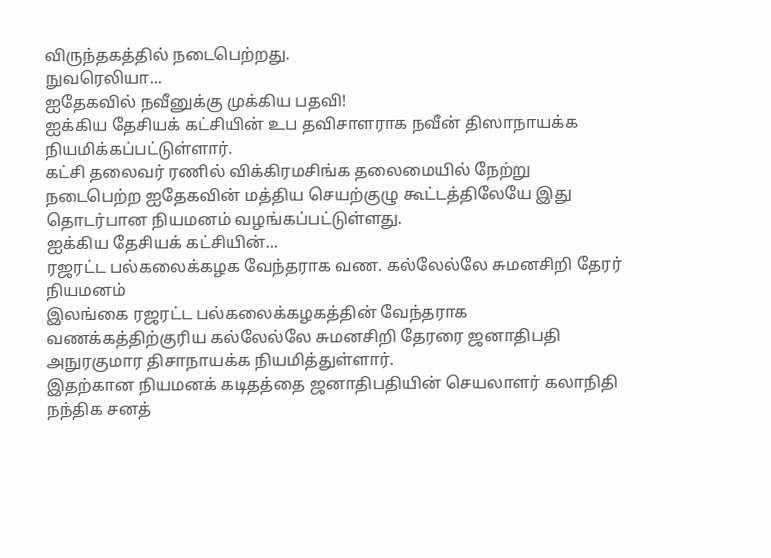விருந்தகத்தில் நடைபெற்றது.
நுவரெலியா...
ஐதேகவில் நவீனுக்கு முக்கிய பதவி!
ஐக்கிய தேசியக் கட்சியின் உப தவிசாளராக நவீன் திஸாநாயக்க நியமிக்கப்பட்டுள்ளார்.
கட்சி தலைவர் ரணில் விக்கிரமசிங்க தலைமையில் நேற்று நடைபெற்ற ஐதேகவின் மத்திய செயற்குழு கூட்டத்திலேயே இது தொடர்பான நியமனம் வழங்கப்பட்டுள்ளது.
ஐக்கிய தேசியக் கட்சியின்...
ரஜரட்ட பல்கலைக்கழக வேந்தராக வண. கல்லேல்லே சுமனசிறி தேரர் நியமனம்
இலங்கை ரஜரட்ட பல்கலைக்கழகத்தின் வேந்தராக வணக்கத்திற்குரிய கல்லேல்லே சுமனசிறி தேரரை ஜனாதிபதி அநுரகுமார திசாநாயக்க நியமித்துள்ளார்.
இதற்கான நியமனக் கடிதத்தை ஜனாதிபதியின் செயலாளர் கலாநிதி நந்திக சனத்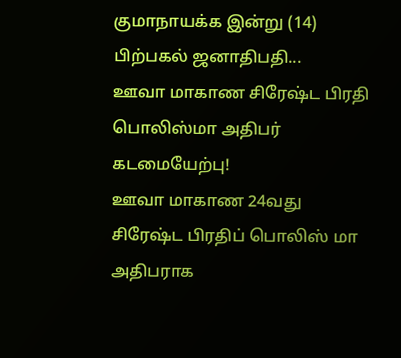குமாநாயக்க இன்று (14) பிற்பகல் ஜனாதிபதி...
ஊவா மாகாண சிரேஷ்ட பிரதி பொலிஸ்மா அதிபர் கடமையேற்பு!
ஊவா மாகாண 24வது சிரேஷ்ட பிரதிப் பொலிஸ் மா அதிபராக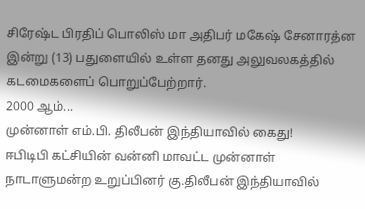சிரேஷ்ட பிரதிப் பொலிஸ் மா அதிபர் மகேஷ் சேனாரத்ன இன்று (13) பதுளையில் உள்ள தனது அலுவலகத்தில் கடமைகளைப் பொறுப்பேற்றார்.
2000 ஆம்...
முன்னாள் எம்.பி. திலீபன் இந்தியாவில் கைது!
ஈபிடிபி கட்சியின் வன்னி மாவட்ட முன்னாள் நாடாளுமன்ற உறுப்பினர் கு.திலீபன் இந்தியாவில்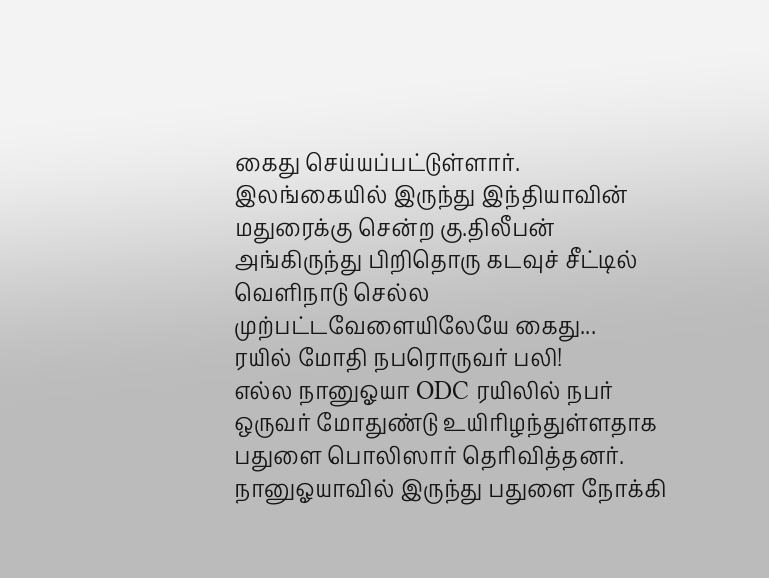கைது செய்யப்பட்டுள்ளார்.
இலங்கையில் இருந்து இந்தியாவின் மதுரைக்கு சென்ற கு.திலீபன் அங்கிருந்து பிறிதொரு கடவுச் சீட்டில் வெளிநாடு செல்ல முற்பட்டவேளையிலேயே கைது...
ரயில் மோதி நபரொருவர் பலி!
எல்ல நானுஓயா ODC ரயிலில் நபர் ஒருவர் மோதுண்டு உயிரிழந்துள்ளதாக பதுளை பொலிஸார் தெரிவித்தனர்.
நானுஓயாவில் இருந்து பதுளை நோக்கி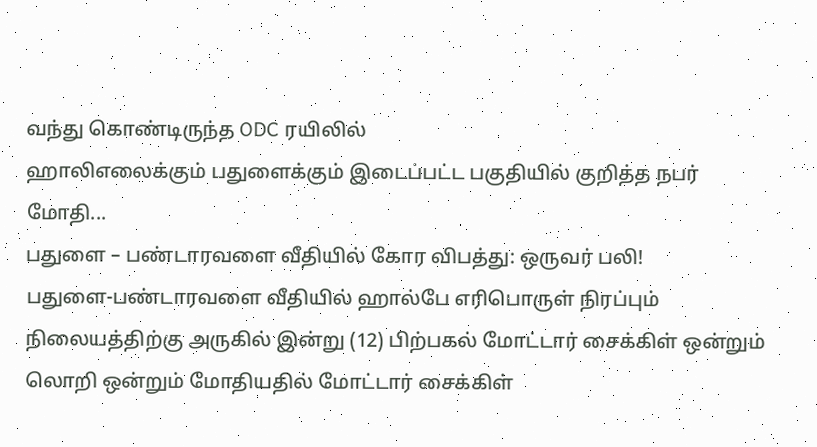வந்து கொண்டிருந்த ODC ரயிலில்
ஹாலிஎலைக்கும் பதுளைக்கும் இடைப்பட்ட பகுதியில் குறித்த நபர் மோதி...
பதுளை – பண்டாரவளை வீதியில் கோர விபத்து: ஒருவர் பலி!
பதுளை-பண்டாரவளை வீதியில் ஹால்பே எரிபொருள் நிரப்பும் நிலையத்திற்கு அருகில் இன்று (12) பிற்பகல் மோட்டார் சைக்கிள் ஒன்றும் லொறி ஒன்றும் மோதியதில் மோட்டார் சைக்கிள்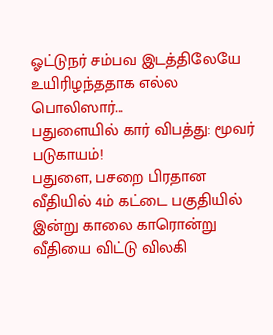ஓட்டுநர் சம்பவ இடத்திலேயே உயிரிழந்ததாக எல்ல பொலிஸார்...
பதுளையில் கார் விபத்து: மூவர் படுகாயம்!
பதுளை, பசறை பிரதான வீதியில் 4ம் கட்டை பகுதியில் இன்று காலை காரொன்று வீதியை விட்டு விலகி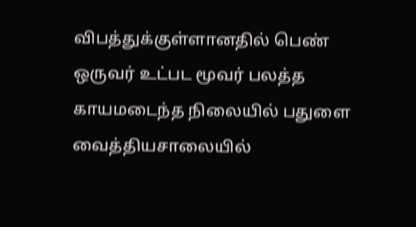விபத்துக்குள்ளானதில் பெண் ஒருவர் உட்பட மூவர் பலத்த காயமடைந்த நிலையில் பதுளை வைத்தியசாலையில்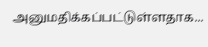அனுமதிக்கப்பட்டுள்ளதாக...